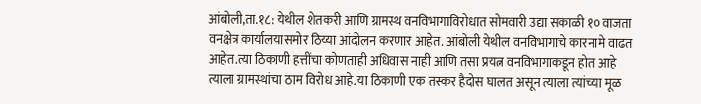आंबोली,ता.१८: येथील शेतकरी आणि ग्रामस्थ वनविभागाविरोधात सोमवारी उद्या सकाळी १० वाजता वनक्षेत्र कार्यालयासमोर ठिय्या आंदोलन करणार आहेत. आंबोली येथील वनविभागाचे कारनामे वाढत आहेत.त्या ठिकाणी हत्तींचा कोणताही अधिवास नाही आणि तसा प्रयत्न वनविभागाकडून होत आहे त्याला ग्रामस्थांचा ठाम विरोध आहे.या ठिकाणी एक तस्कर हैदोस घालत असून त्याला त्यांच्या मूळ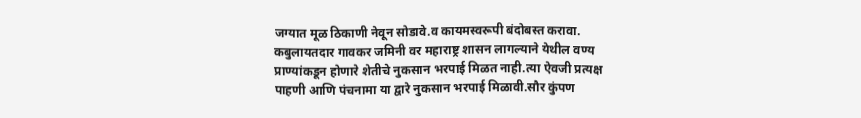जग्यात मूळ ठिकाणी नेवून सोडावे.व कायमस्वरूपी बंदोबस्त करावा. कबुलायतदार गावकर जमिनी वर महाराष्ट्र शासन लागल्याने येथील वण्य प्राण्यांकडून होणारे शेतीचे नुकसान भरपाई मिळत नाही.त्या ऐवजी प्रत्यक्ष पाहणी आणि पंचनामा या द्वारे नुकसान भरपाई मिळावी.सौर कुंपण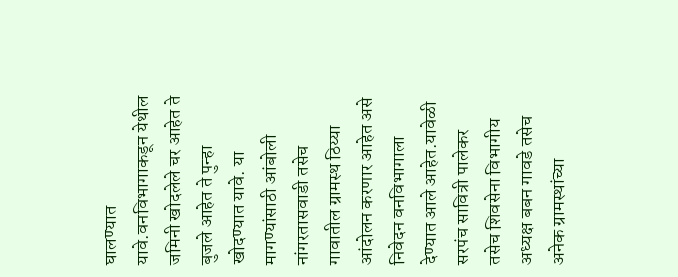घालण्यात यावे.वनविभागाकडून येथील जमिनी खोदलेले चर आहेत ते बुजले आहेत ते पुन्हा खोदण्यात यावे. या मागण्यांसाठी आंबोली नांगरतासवाडी तसेच गावातील ग्रामस्थ ठिय्या आंदोलन करणार आहेत असे निवेदन वनविभागाला देण्यात आले आहेत.यावेळी सरपंच सावित्री पालेकर तसेच शिवसेना विभागीय अध्यक्ष बबन गावडे तसेच अनेक ग्रामस्थांच्या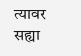त्यावर सह्या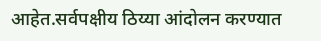आहेत.सर्वपक्षीय ठिय्या आंदोलन करण्यात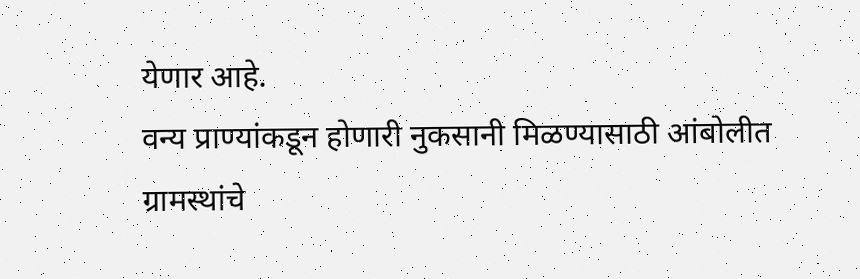येणार आहे.
वन्य प्राण्यांकडून होणारी नुकसानी मिळण्यासाठी आंबोलीत ग्रामस्थांचे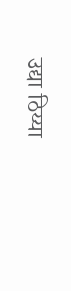उद्या ठिय्या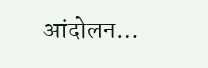आंदोलन…